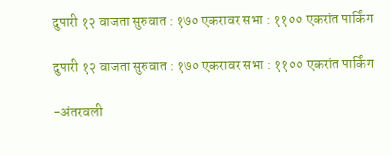दुपारी १२ वाजता सुरुवात : १७० एकरावर सभा : ११०० एकरांत पार्किंग

दुपारी १२ वाजता सुरुवात : १७० एकरावर सभा : ११०० एकरांत पार्किंग

-अंतरवली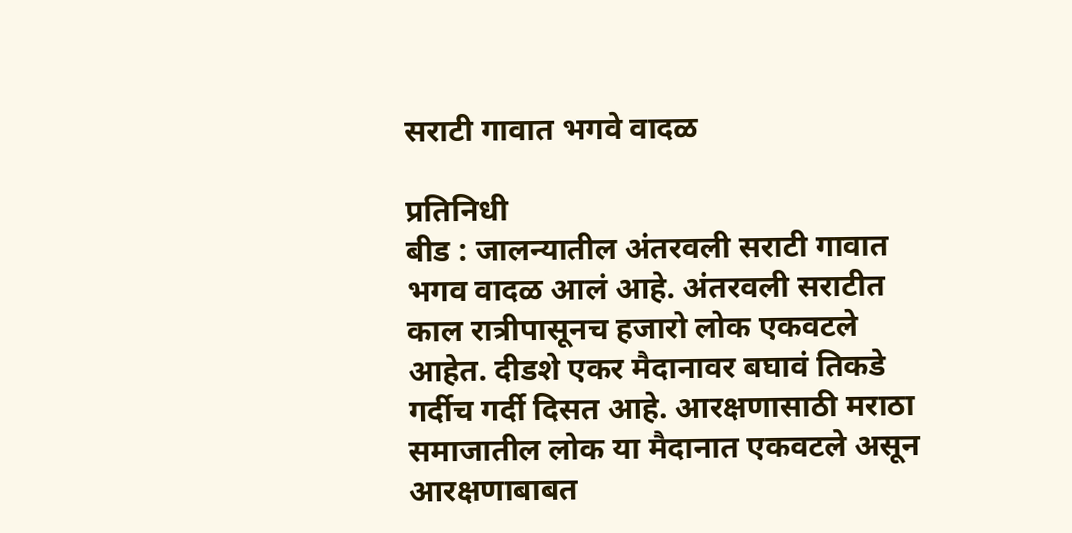सराटी गावात भगवे वादळ

प्रतिनिधी
बीड : जालन्यातील अंतरवली सराटी गावात भगव वादळ आलं आहे. अंतरवली सराटीत काल रात्रीपासूनच हजारो लोक एकवटले आहेत. दीडशे एकर मैदानावर बघावं तिकडे गर्दीच गर्दी दिसत आहे. आरक्षणासाठी मराठा समाजातील लोक या मैदानात एकवटले असून आरक्षणाबाबत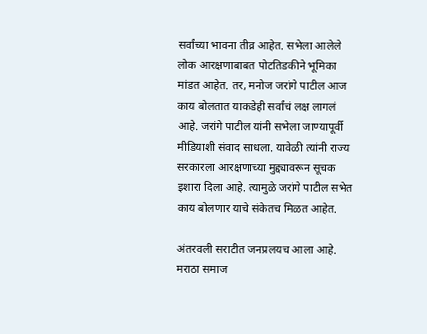सर्वांच्या भावना तीव्र आहेत. सभेला आलेले लोक आरक्षणाबाबत पोटतिडकीने भूमिका मांडत आहेत. तर, मनोज जरांगे पाटील आज काय बोलतात याकडेही सर्वांचं लक्ष लागलं आहे. जरांगे पाटील यांनी सभेला जाण्यापूर्वी मीडियाशी संवाद साधला. यावेळी त्यांनी राज्य सरकारला आरक्षणाच्या मुद्द्यावरून सूचक इशारा दिला आहे. त्यामुळे जरांगे पाटील सभेत काय बोलणार याचे संकेतच मिळत आहेत.

अंतरवली सराटीत जनप्रलयच आला आहे. मराठा समाज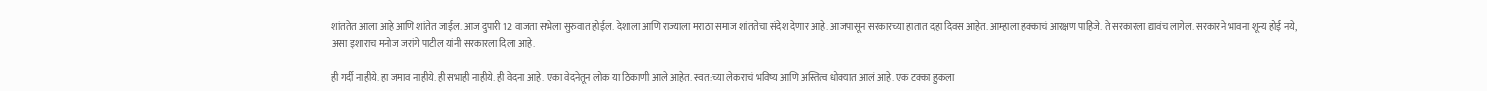शांततेत आला आहे आणि शांतेत जाईल. आज दुपारी 12 वाजता सभेला सुरुवात होईल. देशाला आणि राज्याला मराठा समाज शांततेचा संदेश देणार आहे. आजपासून सरकारच्या हातात दहा दिवस आहेत. आम्हाला हक्काचं आरक्षण पाहिजे. ते सरकारला द्यावंच लागेल. सरकारने भावना शून्य होई नये, असा इशाराच मनोज जरांगे पाटील यांनी सरकारला दिला आहे.

ही गर्दी नाहीये. हा जमाव नाहीये. ही सभाही नाहीये. ही वेदना आहे. एका वेदनेतून लोक या ठिकाणी आले आहेत. स्वत:च्या लेकराचं भविष्य आणि अस्तित्व धोक्यात आलं आहे. एक टक्का हुकला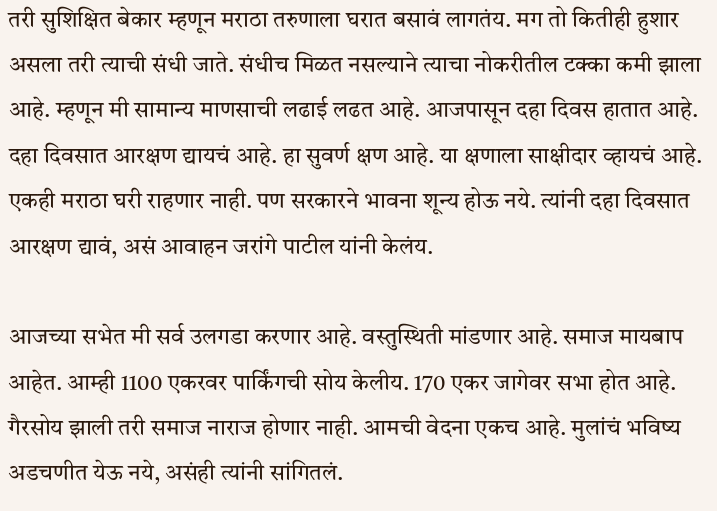तरी सुशिक्षित बेकार म्हणून मराठा तरुणाला घरात बसावं लागतंय. मग तो कितीही हुशार असला तरी त्याची संधी जाते. संधीच मिळत नसल्याने त्याचा नोकरीतील टक्का कमी झाला आहे. म्हणून मी सामान्य माणसाची लढाई लढत आहे. आजपासून दहा दिवस हातात आहे. दहा दिवसात आरक्षण द्यायचं आहे. हा सुवर्ण क्षण आहे. या क्षणाला साक्षीदार व्हायचं आहे. एकही मराठा घरी राहणार नाही. पण सरकारने भावना शून्य होऊ नये. त्यांनी दहा दिवसात आरक्षण द्यावं, असं आवाहन जरांगे पाटील यांनी केलंय.

आजच्या सभेत मी सर्व उलगडा करणार आहे. वस्तुस्थिती मांडणार आहे. समाज मायबाप आहेत. आम्ही 1100 एकरवर पार्किंगची सोय केलीय. 170 एकर जागेवर सभा होत आहे. गैरसोय झाली तरी समाज नाराज होणार नाही. आमची वेदना एकच आहे. मुलांचं भविष्य अडचणीत येऊ नये, असंही त्यांनी सांगितलं.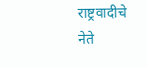राष्ट्रवादीचे नेते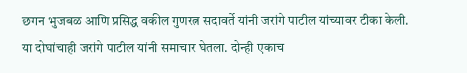छगन भुजबळ आणि प्रसिद्ध वकील गुणरत्न सदावर्ते यांनी जरांगे पाटील यांच्यावर टीका केली. या दोघांचाही जरांगे पाटील यांनी समाचार घेतला. दोन्ही एकाच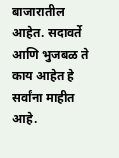बाजारातील आहेत. सदावर्ते आणि भुजबळ ते काय आहेत हे सर्वांना माहीत आहे.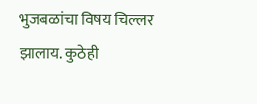भुजबळांचा विषय चिल्लर झालाय. कुठेही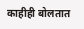काहीही बोलतात